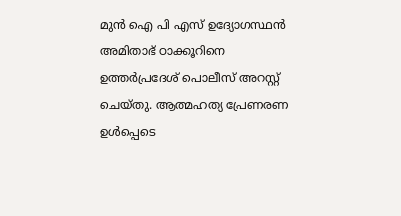മുൻ ഐ പി എസ് ഉദ്യോഗസ്ഥൻ അമിതാഭ് ഠാക്കൂറിനെ ഉത്തർപ്രദേശ് പൊലീസ് അറസ്റ്റ് ചെയ്‌തു. ആത്മഹത്യ പ്രേണരണ ഉൾപ്പെടെ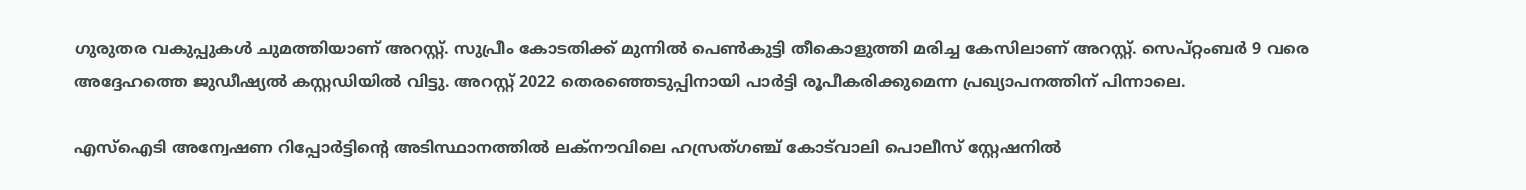ഗുരുതര വകുപ്പുകൾ ചുമത്തിയാണ് അറസ്റ്റ്. സുപ്രീം കോടതിക്ക് മുന്നിൽ പെൺകുട്ടി തീകൊളുത്തി മരിച്ച കേസിലാണ് അറസ്റ്റ്. സെപ്റ്റംബർ 9 വരെ അദ്ദേഹത്തെ ജുഡീഷ്യൽ കസ്റ്റഡിയിൽ വിട്ടു. അറസ്റ്റ് 2022 തെരഞ്ഞെടുപ്പിനായി പാർട്ടി രൂപീകരിക്കുമെന്ന പ്രഖ്യാപനത്തിന് പിന്നാലെ.

എസ്‌ഐടി അന്വേഷണ റിപ്പോർട്ടിന്റെ അടിസ്ഥാനത്തിൽ ലക്‌നൗവിലെ ഹസ്രത്ഗഞ്ച് കോട്‌വാലി പൊലീസ് സ്റ്റേഷനിൽ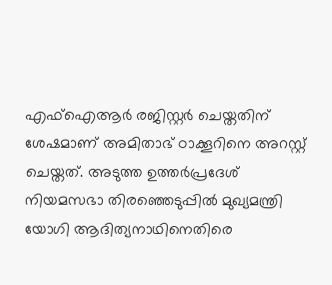എഫ്‌ഐആർ രജിസ്റ്റർ ചെയ്തതിന് ശേഷമാണ് അമിതാഭ് ഠാക്കൂറിനെ അറസ്റ്റ് ചെയ്തത്. അടുത്ത ഉത്തർപ്രദേശ് നിയമസഭാ തിരഞ്ഞെടുപ്പിൽ മുഖ്യമന്ത്രി യോഗി ആദിത്യനാഥിനെതിരെ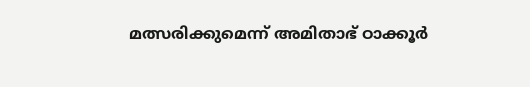മത്സരിക്കുമെന്ന് അമിതാഭ് ഠാക്കൂർ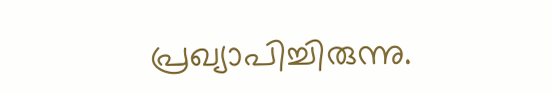പ്രഖ്യാപിച്ചിരുന്നു.